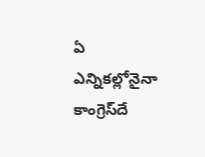ఏ ఎన్నికల్లోనైనా కాంగ్రెస్‌దే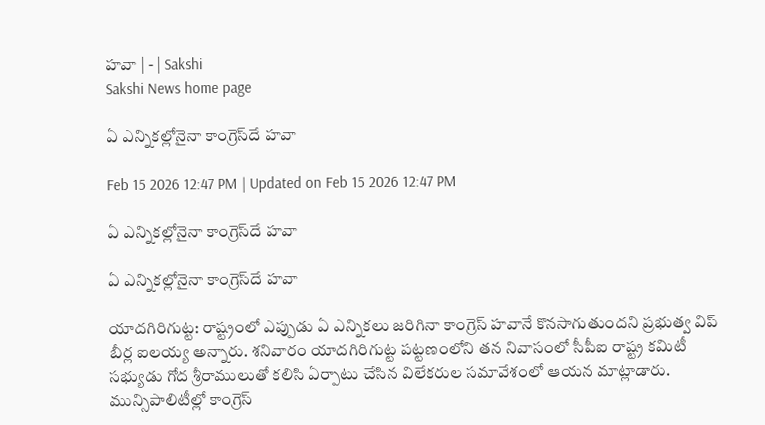హవా | - | Sakshi
Sakshi News home page

ఏ ఎన్నికల్లోనైనా కాంగ్రెస్‌దే హవా

Feb 15 2026 12:47 PM | Updated on Feb 15 2026 12:47 PM

ఏ ఎన్నికల్లోనైనా కాంగ్రెస్‌దే హవా

ఏ ఎన్నికల్లోనైనా కాంగ్రెస్‌దే హవా

యాదగిరిగుట్ట: రాష్ట్రంలో ఎప్పుడు ఏ ఎన్నికలు జరిగినా కాంగ్రెస్‌ హవానే కొనసాగుతుందని ప్రభుత్వ విప్‌ బీర్ల ఐలయ్య అన్నారు. శనివారం యాదగిరిగుట్ట పట్టణంలోని తన నివాసంలో సీపీఐ రాష్ట్ర కమిటీ సభ్యుడు గోద శ్రీరాములుతో కలిసి ఏర్పాటు చేసిన విలేకరుల సమావేశంలో ఆయన మాట్లాడారు. మున్సిపాలిటీల్లో కాంగ్రెస్‌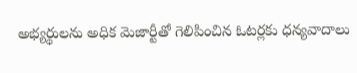అభ్యర్థులను అధిక మెజార్టీతో గెలిపించిన ఓటర్లకు ధన్యవాదాలు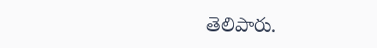తెలిపారు.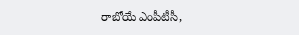రాబోయే ఎంపీటీసీ,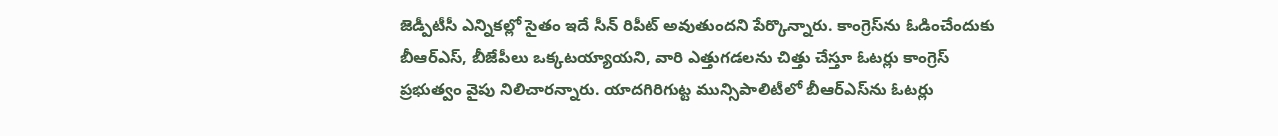జెడ్పీటీసీ ఎన్నికల్లో సైతం ఇదే సీన్‌ రిపీట్‌ అవుతుందని పేర్కొన్నారు. కాంగ్రెస్‌ను ఓడించేందుకు బీఆర్‌ఎస్‌, బీజేపీలు ఒక్కటయ్యాయని, వారి ఎత్తుగడలను చిత్తు చేస్తూ ఓటర్లు కాంగ్రెస్‌ ప్రభుత్వం వైపు నిలిచారన్నారు. యాదగిరిగుట్ట మున్సిపాలిటీలో బీఆర్‌ఎస్‌ను ఓటర్లు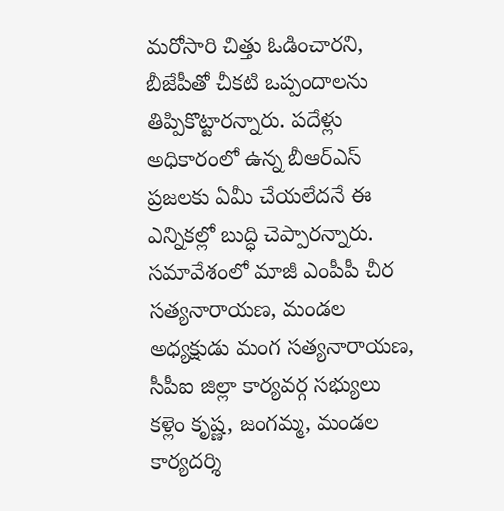మరోసారి చిత్తు ఓడించారని, బీజేపీతో చీకటి ఒప్పందాలను తిప్పికొట్టారన్నారు. పదేళ్లు అధికారంలో ఉన్న బీఆర్‌ఎస్‌ ప్రజలకు ఏమీ చేయలేదనే ఈ ఎన్నికల్లో బుద్ధి చెప్పారన్నారు. సమావేశంలో మాజీ ఎంపీపీ చీర సత్యనారాయణ, మండల అధ్యక్షుడు మంగ సత్యనారాయణ, సీపీఐ జిల్లా కార్యవర్గ సభ్యులు కళ్లెం కృష్ణ, జంగమ్మ, మండల కార్యదర్శి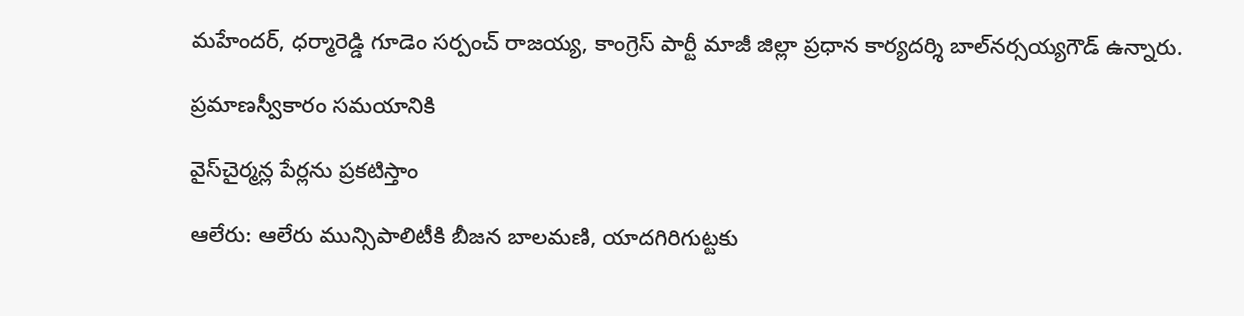మహేందర్‌, ధర్మారెడ్డి గూడెం సర్పంచ్‌ రాజయ్య, కాంగ్రెస్‌ పార్టీ మాజీ జిల్లా ప్రధాన కార్యదర్శి బాల్‌నర్సయ్యగౌడ్‌ ఉన్నారు.

ప్రమాణస్వీకారం సమయానికి

వైస్‌చైర్మన్ల పేర్లను ప్రకటిస్తాం

ఆలేరు: ఆలేరు మున్సిపాలిటీకి బీజన బాలమణి, యాదగిరిగుట్టకు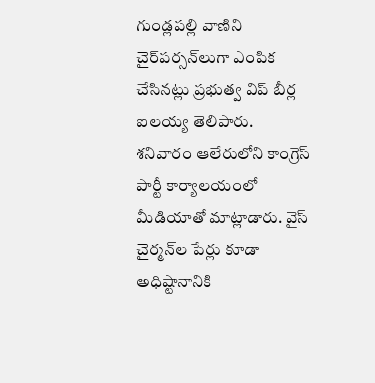గుండ్లపల్లి వాణిని చైర్‌పర్సన్‌లుగా ఎంపిక చేసినట్లు ప్రభుత్వ విప్‌ బీర్ల ఐలయ్య తెలిపారు. శనివారం ఆలేరులోని కాంగ్రెస్‌ పార్టీ కార్యాలయంలో మీడియాతో మాట్లాడారు. వైస్‌ చైర్మన్‌ల పేర్లు కూడా అధిష్టానానికి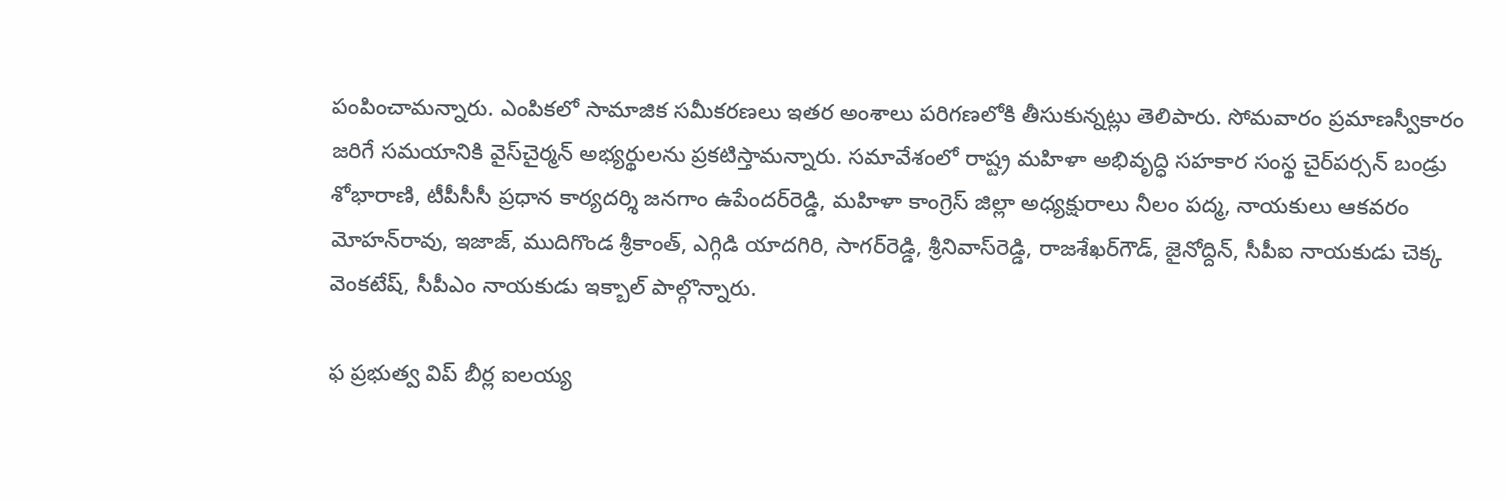పంపించామన్నారు. ఎంపికలో సామాజిక సమీకరణలు ఇతర అంశాలు పరిగణలోకి తీసుకున్నట్లు తెలిపారు. సోమవారం ప్రమాణస్వీకారం జరిగే సమయానికి వైస్‌చైర్మన్‌ అభ్యర్థులను ప్రకటిస్తామన్నారు. సమావేశంలో రాష్ట్ర మహిళా అభివృద్ధి సహకార సంస్థ చైర్‌పర్సన్‌ బండ్రు శోభారాణి, టీపీసీసీ ప్రధాన కార్యదర్శి జనగాం ఉపేందర్‌రెడ్డి, మహిళా కాంగ్రెస్‌ జిల్లా అధ్యక్షురాలు నీలం పద్మ, నాయకులు ఆకవరం మోహన్‌రావు, ఇజాజ్‌, ముదిగొండ శ్రీకాంత్‌, ఎగ్గిడి యాదగిరి, సాగర్‌రెడ్డి, శ్రీనివాస్‌రెడ్డి, రాజశేఖర్‌గౌడ్‌, జైనోద్దిన్‌, సీపీఐ నాయకుడు చెక్క వెంకటేష్‌, సీపీఎం నాయకుడు ఇక్బాల్‌ పాల్గొన్నారు.

ఫ ప్రభుత్వ విప్‌ బీర్ల ఐలయ్య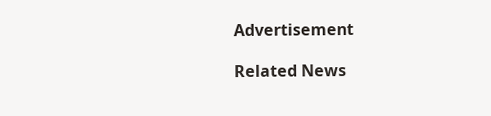Advertisement

Related News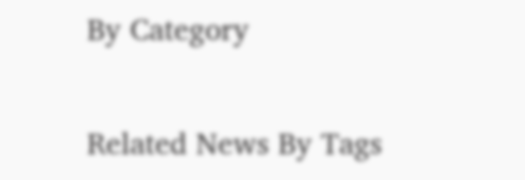By Category

Related News By Tags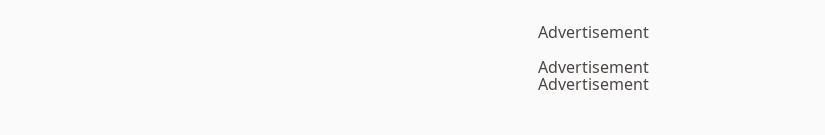Advertisement

Advertisement
Advertisement